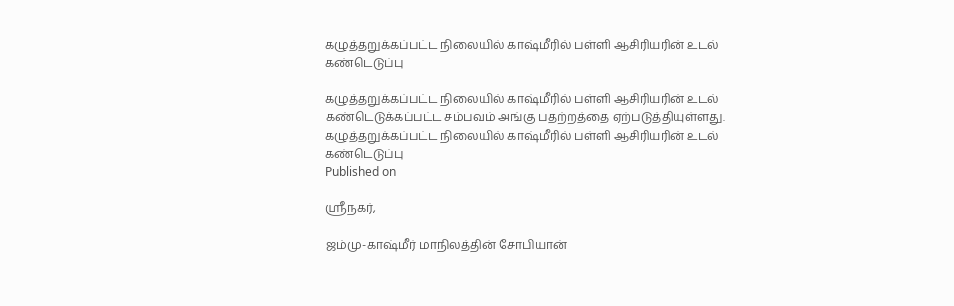கழுத்தறுக்கப்பட்ட நிலையில் காஷ்மீரில் பள்ளி ஆசிரியரின் உடல் கண்டெடுப்பு

கழுத்தறுக்கப்பட்ட நிலையில் காஷ்மீரில் பள்ளி ஆசிரியரின் உடல் கண்டெடுக்கப்பட்ட சம்பவம் அங்கு பதற்றத்தை ஏற்படுத்தியுள்ளது.
கழுத்தறுக்கப்பட்ட நிலையில் காஷ்மீரில் பள்ளி ஆசிரியரின் உடல் கண்டெடுப்பு
Published on

ஸ்ரீநகர்,

ஜம்மு-காஷ்மீர் மாநிலத்தின் சோபியான்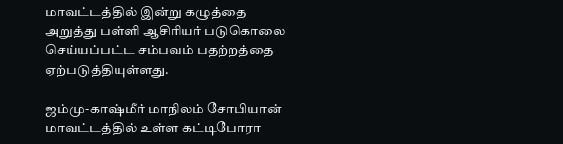மாவட்டத்தில் இன்று கழுத்தை அறுத்து பள்ளி ஆசிரியர் படுகொலை செய்யப்பட்ட சம்பவம் பதற்றத்தை ஏற்படுத்தியுள்ளது.

ஜம்மு-காஷ்மீர் மாநிலம் சோபியான் மாவட்டத்தில் உள்ள கட்டிபோரா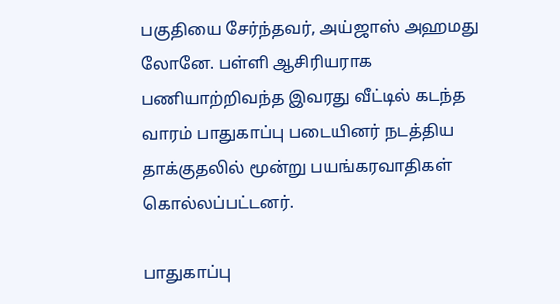பகுதியை சேர்ந்தவர், அய்ஜாஸ் அஹமது லோனே. பள்ளி ஆசிரியராக பணியாற்றிவந்த இவரது வீட்டில் கடந்த வாரம் பாதுகாப்பு படையினர் நடத்திய தாக்குதலில் மூன்று பயங்கரவாதிகள் கொல்லப்பட்டனர்.

பாதுகாப்பு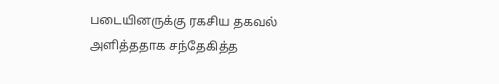படையினருக்கு ரகசிய தகவல் அளித்ததாக சந்தேகித்த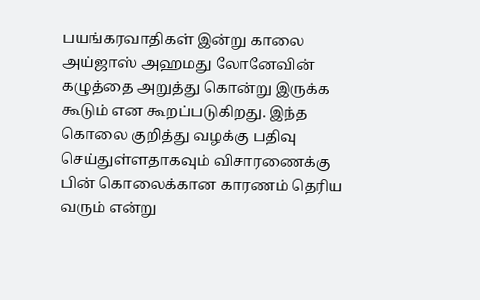பயங்கரவாதிகள் இன்று காலை அய்ஜாஸ் அஹமது லோனேவின் கழுத்தை அறுத்து கொன்று இருக்க கூடும் என கூறப்படுகிறது. இந்த கொலை குறித்து வழக்கு பதிவு செய்துள்ளதாகவும் விசாரணைக்கு பின் கொலைக்கான காரணம் தெரிய வரும் என்று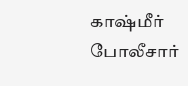காஷ்மீர் போலீசார்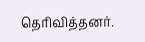தெரிவித்தனர்.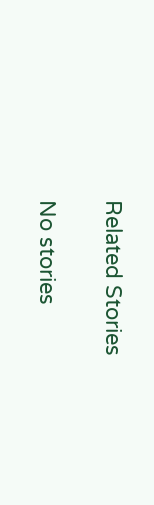Related Stories

No stories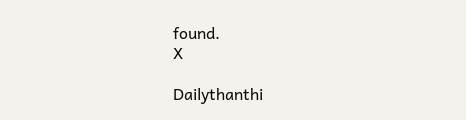found.
X

Dailythanthi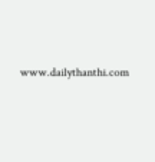www.dailythanthi.com